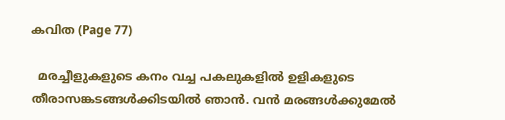കവിത (Page 77)

  മരച്ചീളുകളുടെ കനം വച്ച പകലുകളില്‍ ഉളികളുടെ തീരാസങ്കടങ്ങള്‍ക്കിടയില്‍ ഞാന്‍. വന്‍ മരങ്ങള്‍ക്കുമേല്‍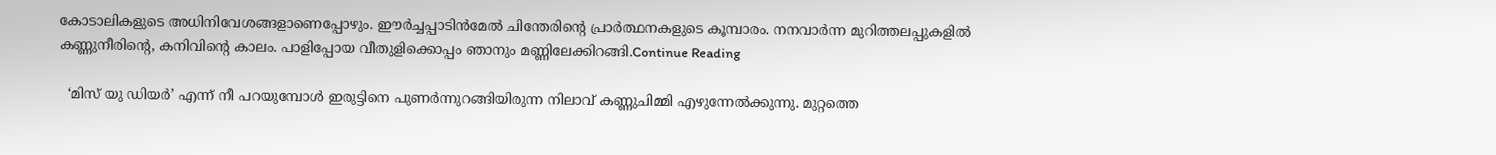കോടാലികളുടെ അധിനിവേശങ്ങളാണെപ്പോഴും. ഈര്‍ച്ചപ്പാടിന്‍മേല്‍ ചിന്തേരിന്‍റെ പ്രാര്‍ത്ഥനകളുടെ കൂമ്പാരം. നനവാര്‍ന്ന മുറിത്തലപ്പുകളില്‍ കണ്ണുനീരിന്‍റെ, കനിവിന്‍റെ കാലം. പാളിപ്പോയ വീതുളിക്കൊപ്പം ഞാനും മണ്ണിലേക്കിറങ്ങി.Continue Reading

  ‘മിസ് യു ഡിയർ’ എന്ന് നീ പറയുമ്പോൾ ഇരുട്ടിനെ പുണർന്നുറങ്ങിയിരുന്ന നിലാവ് കണ്ണുചിമ്മി എഴുന്നേല്‍ക്കുന്നു. മുറ്റത്തെ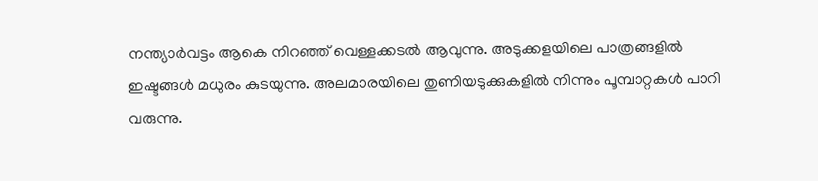നന്ത്യാർവട്ടം ആകെ നിറഞ്ഞ് വെള്ളക്കടൽ ആവുന്നു. അടുക്കളയിലെ പാത്രങ്ങളിൽ ഇഷ്ടങ്ങൾ മധുരം കുടയുന്നു. അലമാരയിലെ തുണിയടുക്കുകളിൽ നിന്നും പൂമ്പാറ്റകൾ പാറി വരുന്നു.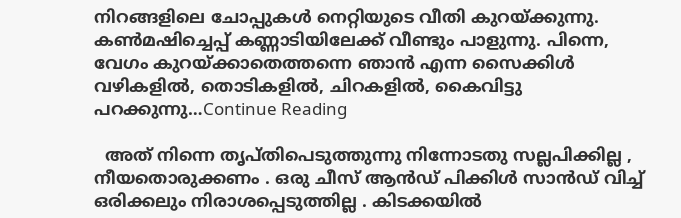നിറങ്ങളിലെ ചോപ്പുകൾ നെറ്റിയുടെ വീതി കുറയ്ക്കുന്നു. കൺമഷിച്ചെപ്പ് കണ്ണാടിയിലേക്ക് വീണ്ടും പാളുന്നു. പിന്നെ, വേഗം കുറയ്ക്കാതെത്തന്നെ ഞാൻ എന്ന സൈക്കിൾ വഴികളിൽ, തൊടികളിൽ, ചിറകളിൽ, കൈവിട്ടു പറക്കുന്നു…Continue Reading

  അത് നിന്നെ തൃപ്തിപെടുത്തുന്നു നിന്നോടതു സല്ലപിക്കില്ല , നീയതൊരുക്കണം . ഒരു ചീസ് ആൻഡ്‌ പിക്കിൾ സാൻഡ്‌ വിച്ച്‌ ഒരിക്കലും നിരാശപ്പെടുത്തില്ല . കിടക്കയിൽ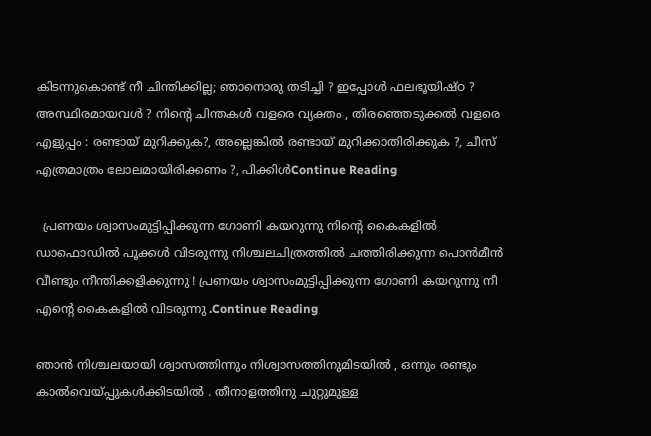കിടന്നുകൊണ്ട് നീ ചിന്തിക്കില്ല; ഞാനൊരു തടിച്ചി ? ഇപ്പോൾ ഫലഭൂയിഷ്ഠ ? അസ്ഥിരമായവൾ ? നിന്റെ ചിന്തകൾ വളരെ വ്യക്തം , തിരഞ്ഞെടുക്കൽ വളരെ എളുപ്പം : രണ്ടായ് മുറിക്കുക?, അല്ലെങ്കിൽ രണ്ടായ് മുറിക്കാതിരിക്കുക ?, ചീസ് എത്രമാത്രം ലോലമായിരിക്കണം ?, പിക്കിൾContinue Reading

  പ്രണയം ശ്വാസംമുട്ടിപ്പിക്കുന്ന ഗോണി കയറുന്നു നിന്‍റെ കൈകളിൽ ഡാഫൊഡിൽ പൂക്കൾ വിടരുന്നു നിശ്ചലചിത്രത്തിൽ ചത്തിരിക്കുന്ന പൊൻമീൻ വീണ്ടും നീന്തിക്കളിക്കുന്നു ! പ്രണയം ശ്വാസംമുട്ടിപ്പിക്കുന്ന ഗോണി കയറുന്നു നീ എന്‍റെ കൈകളിൽ വിടരുന്നു .Continue Reading

ഞാൻ നിശ്ചലയായി ശ്വാസത്തിന്നും നിശ്വാസത്തിനുമിടയിൽ , ഒന്നും രണ്ടും കാൽവെയ്പ്പുകൾക്കിടയിൽ . തീനാളത്തിനു ചുറ്റുമുള്ള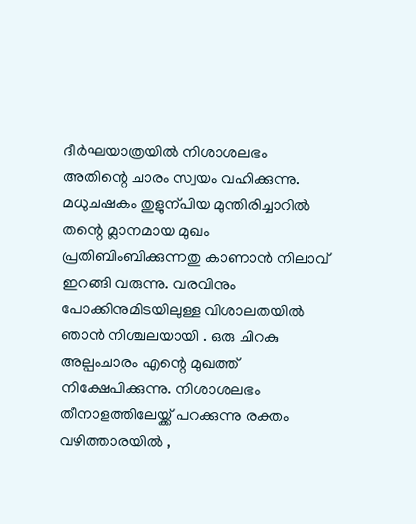ദീർഘയാത്രയിൽ നിശാശലഭം അതിന്റെ ചാരം സ്വയം വഹിക്കുന്നു. മധുചഷകം തുളുന്പിയ മുന്തിരിച്ചാറിൽ തന്റെ മ്ലാനമായ മുഖം പ്രതിബിംബിക്കുന്നതു കാണാൻ നിലാവ് ഇറങ്ങി വരുന്നു. വരവിനും പോക്കിനുമിടയിലുള്ള വിശാലതയിൽ ഞാൻ നിശ്ചലയായി . ഒരു ചിറകു അല്പംചാരം എന്റെ മുഖത്ത് നിക്ഷേപിക്കുന്നു. നിശാശലഭം തീനാളത്തിലേയ്ക്ക് പറക്കുന്നു രക്തം വഴിത്താരയിൽ ,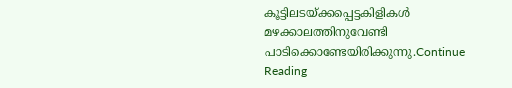കൂട്ടിലടയ്ക്കപ്പെട്ടകിളികൾ മഴക്കാലത്തിനുവേണ്ടി പാടിക്കൊണ്ടേയിരിക്കുന്നു.Continue Reading